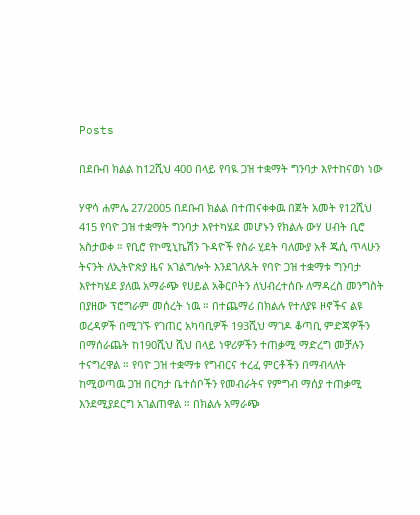Posts

በደቡብ ክልል ከ12ሺህ 400 በላይ የባዪ ጋዝ ተቋማት ግንባታ እየተከናወነ ነው

ሃዋሳ ሐምሌ 27/2005 በደቡብ ክልል በተጠናቀቀዉ በጀት አመት የ12ሺህ 415 የባዮ ጋዝ ተቋማት ግንባታ እየተካሄደ መሆኑን የክልሉ ውሃ ሀብት ቢሮ አስታወቀ ። የቢሮ የኮሚኒኬሽን ጉዳዮች የስራ ሂደት ባለሙያ አቶ ጁሲ ጥላሁን ትናንት ለኢትዮጵያ ዜና አገልግሎት እንደገለጹት የባዮ ጋዝ ተቋማቱ ግንባታ እየተካሄደ ያለዉ አማራጭ የሀይል አቅርቦትን ለህብረተሰቡ ለማዳረስ መንግስት በያዘው ፕሮግራም መሰረት ነዉ ። በተጨማሪ በክልሉ የተለያዩ ዞኖችና ልዩ ወረዳዎች በሚገኙ የገጠር አካባቢዎች 193ሺህ ማገዶ ቆጣቢ ምድጃዎችን በማሰራጨት ከ190ሺህ ሺህ በላይ ነዋሪዎችን ተጠቃሚ ማድረግ መቻሉን ተናግረዋል ። የባዮ ጋዝ ተቋማቱ የግብርና ተረፈ ምርቶችን በማብላለት ከሚወጣዉ ጋዝ በርካታ ቤተሰቦችን የመብራትና የምግብ ማሰያ ተጠቃሚ እንደሚያደርግ አገልጠዋል ። በክልሉ አማራጭ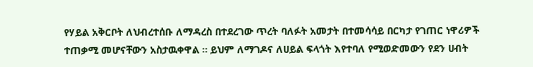የሃይል አቅርቦት ለህብረተሰቡ ለማዳረስ በተደረገው ጥረት ባለፉት አመታት በተመሳሳይ በርካታ የገጠር ነዋሪዎች ተጠቃሚ መሆናቸውን አስታዉቀዋል ። ይህም ለማገዶና ለሀይል ፍላጎት እየተባለ የሚወድመውን የደን ሀብት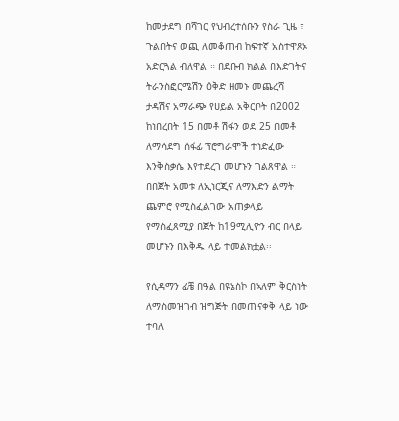ከመታደግ በሻገር የህብረተሰቡን የስራ ጊዜ ፣ ጉልበትና ወጪ ለመቆጠብ ከፍተኛ አስተዋጾኦ አድርጓል ብለዋል ። በደቡብ ክልል በእድገትና ትራንስፎርሜሽን ዕቅድ ዘመኑ መጨረሻ ታዳሽና አማራጭ የሀይል አቅርቦት በ2002 ከነበረበት 15 በመቶ ሽፋን ወደ 25 በመቶ ለማሳደግ ሰፋፊ ፕሮግራሞች ተነድፈው እንቅስቃሴ እየተደረገ መሆኑን ገልጸዋል ። በበጀት አመቱ ለኢነርጂና ለማእድን ልማት ጨምሮ የሚስፈልገው አጠቃላይ የማስፈጸሚያ በጀት ከ19ሚሊዮን ብር በላይ መሆኑን በእቅዱ ላይ ተመልክቷል፡፡

የሲዳማን ፊቼ በዓል በዩኔስኮ በኣለም ቅርስነት ለማስመዝገብ ዝግጅት በመጠናቀቅ ላይ ነው ተባለ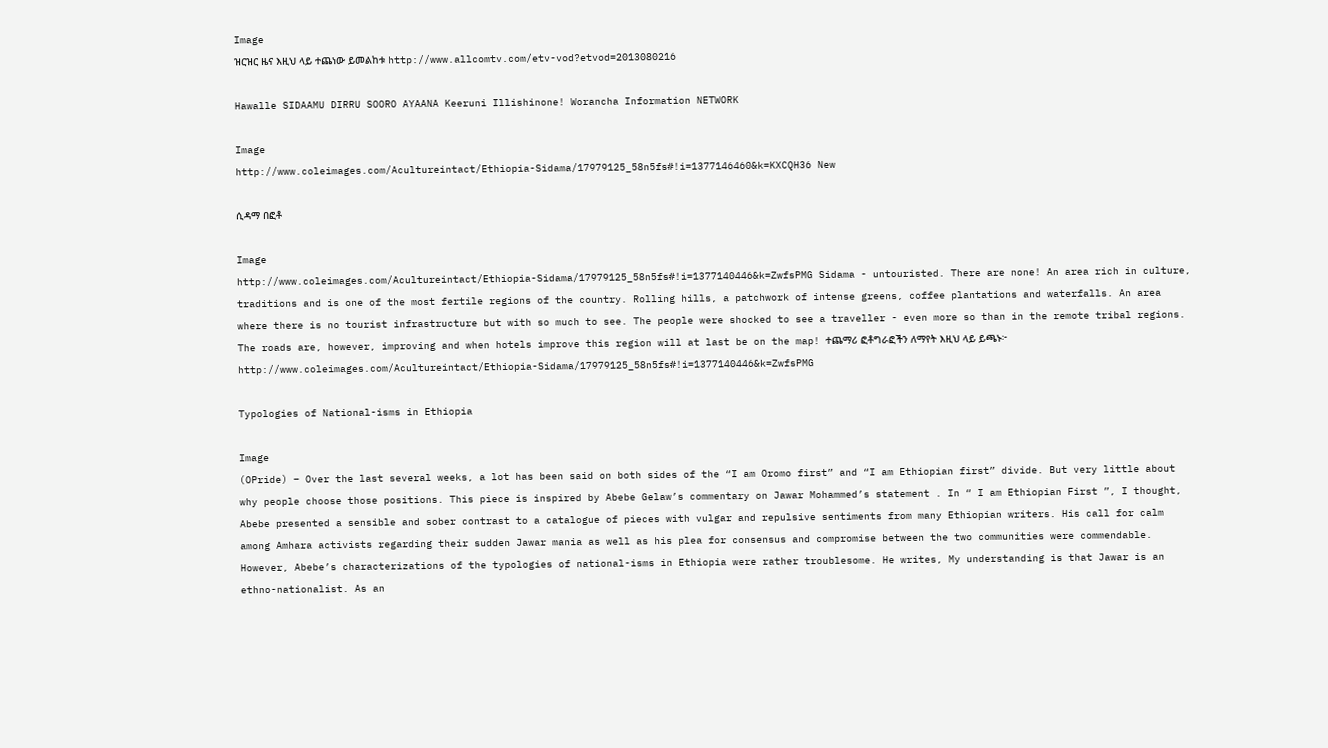Image
ዝርዝር ዜና እዚህ ላይ ተጨነው ይመልከቱ http://www.allcomtv.com/etv-vod?etvod=2013080216

Hawalle SIDAAMU DIRRU SOORO AYAANA Keeruni Illishinone! Worancha Information NETWORK

Image
http://www.coleimages.com/Acultureintact/Ethiopia-Sidama/17979125_58n5fs#!i=1377146460&k=KXCQH36 New

ሲዳማ በፎቶ

Image
http://www.coleimages.com/Acultureintact/Ethiopia-Sidama/17979125_58n5fs#!i=1377140446&k=ZwfsPMG Sidama - untouristed. There are none! An area rich in culture, traditions and is one of the most fertile regions of the country. Rolling hills, a patchwork of intense greens, coffee plantations and waterfalls. An area where there is no tourist infrastructure but with so much to see. The people were shocked to see a traveller - even more so than in the remote tribal regions. The roads are, however, improving and when hotels improve this region will at last be on the map! ተጨማሪ ፎቶግራፎችን ለማየት እዚህ ላይ ይጫኑ፦    http://www.coleimages.com/Acultureintact/Ethiopia-Sidama/17979125_58n5fs#!i=1377140446&k=ZwfsPMG

Typologies of National-isms in Ethiopia

Image
(OPride) – Over the last several weeks, a lot has been said on both sides of the “I am Oromo first” and “I am Ethiopian first” divide. But very little about why people choose those positions. This piece is inspired by Abebe Gelaw’s commentary on Jawar Mohammed’s statement . In “ I am Ethiopian First ”, I thought, Abebe presented a sensible and sober contrast to a catalogue of pieces with vulgar and repulsive sentiments from many Ethiopian writers. His call for calm among Amhara activists regarding their sudden Jawar mania as well as his plea for consensus and compromise between the two communities were commendable. However, Abebe’s characterizations of the typologies of national-isms in Ethiopia were rather troublesome. He writes, My understanding is that Jawar is an ethno-nationalist. As an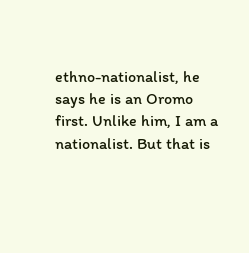ethno-nationalist, he says he is an Oromo first. Unlike him, I am a nationalist. But that is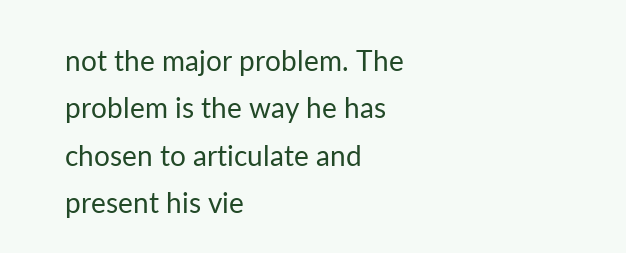not the major problem. The problem is the way he has chosen to articulate and present his vie